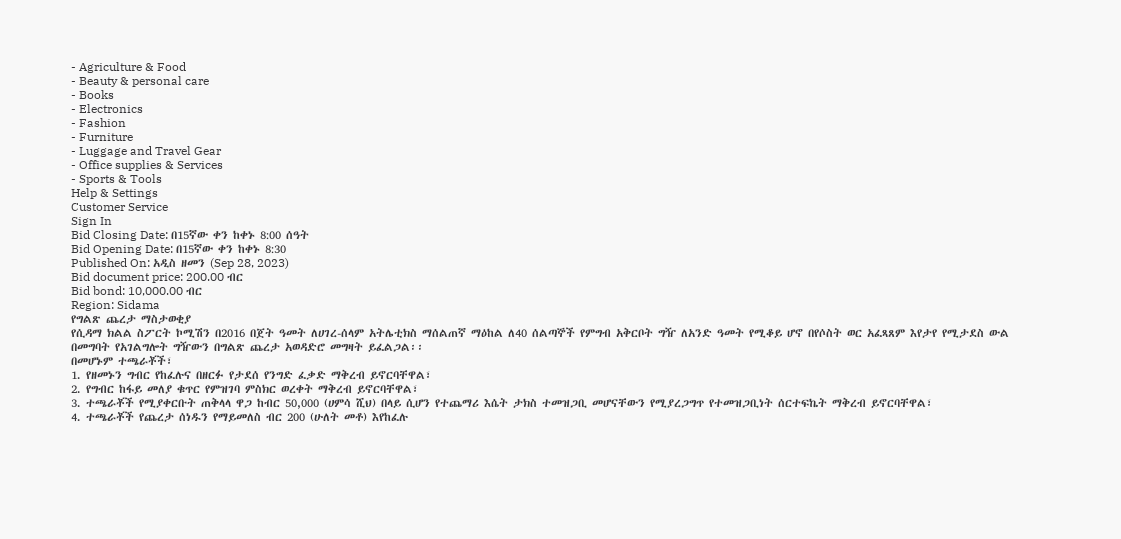- Agriculture & Food
- Beauty & personal care
- Books
- Electronics
- Fashion
- Furniture
- Luggage and Travel Gear
- Office supplies & Services
- Sports & Tools
Help & Settings
Customer Service
Sign In
Bid Closing Date: በ15ኛው ቀን ከቀኑ 8:00 ሰዓት
Bid Opening Date: በ15ኛው ቀን ከቀኑ 8:30
Published On: አዲስ ዘመን (Sep 28, 2023)
Bid document price: 200.00 ብር
Bid bond: 10,000.00 ብር
Region: Sidama
የግልጽ ጨረታ ማስታወቂያ
የሲዳማ ክልል ስፖርት ኮሚሽን በ2016 በጀት ዓመት ለሀገረ-ሰላም አትሌቲክስ ማሰልጠኛ ማዕከል ለ40 ሰልጣኞች የምግብ አቅርቦት ግዥ ለአንድ ዓመት የሚቆይ ሆኖ በየሶስት ወር አፈጻጸም እየታየ የሚታደስ ውል በመግባት የአገልግሎት ግዥውን በግልጽ ጨረታ አወዳድሮ መግዛት ይፈልጋል፡፡
በመሆኑም ተጫራቾች፣
1. የዘመኑን ግብር የከፈሉና በዘርፉ የታደሰ የንግድ ፈቃድ ማቅረብ ይኖርባቸዋል፣
2. የግብር ከፋይ መለያ ቁጥር የምዝገባ ምስክር ወረቀት ማቅረብ ይኖርባቸዋል፣
3. ተጫራቾች የሚያቀርቡት ጠቅላላ ዋጋ ከብር 50,000 (ሀምሳ ሺህ) በላይ ሲሆን የተጨማሪ እሴት ታክስ ተመዝጋቢ መሆናቸውን የሚያረጋግጥ የተመዝጋቢነት ሰርተፍኬት ማቅረብ ይኖርባቸዋል፣
4. ተጫራቾች የጨረታ ሰነዱን የማይመለስ ብር 200 (ሁለት መቶ) እየከፈሉ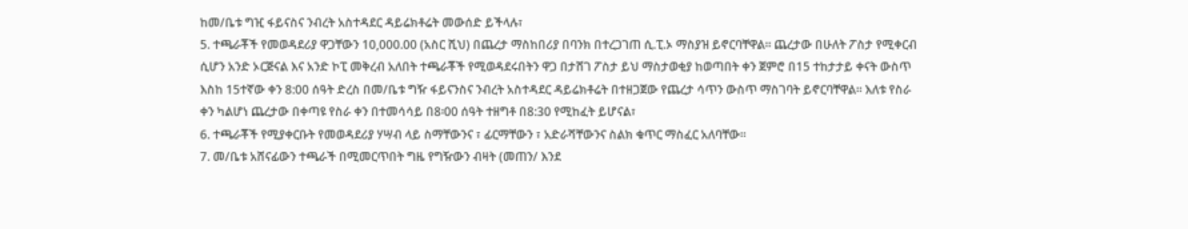ከመ/ቤቱ ግዢ ፋይናስና ንብረት አስተዳደር ዳይሬክቶሬት መውሰድ ይችላሉ፣
5. ተጫራቾች የመወዳደሪያ ዋጋቸውን 10,000.00 (አስር ሺህ) በጨረታ ማስከበሪያ በባንክ በተረጋገጠ ሲ.ፒ.ኦ ማስያዝ ይኖርባቸዋል። ጨረታው በሁለት ፖስታ የሚቀርብ ሲሆን አንድ ኦርጅናል እና አንድ ኮፒ መቅረብ አለበት ተጫራቾች የሚወዳደሩበትን ዋጋ በታሸገ ፖስታ ይህ ማስታወቂያ ከወጣበት ቀን ጀምሮ በ15 ተከታታይ ቀናት ውስጥ እስከ 15ተኛው ቀን 8:00 ሰዓት ድረስ በመ/ቤቱ ግዥ ፋይናንስና ንብረት አስተዳደር ዳይሬክቶሬት በተዘጋጀው የጨረታ ሳጥን ውስጥ ማስገባት ይኖርባቸዋል። እለቱ የስራ ቀን ካልሆነ ጨረታው በቀጣዩ የስራ ቀን በተመሳሳይ በ8፡00 ሰዓት ተዘግቶ በ8:30 የሚከፈት ይሆናል፣
6. ተጫራቾች የሚያቀርቡት የመወዳደሪያ ሃሣብ ላይ ስማቸውንና ፣ ፊርማቸውን ፣ አድራሻቸውንና ስልክ ቁጥር ማስፈር አለባቸው።
7. መ/ቤቱ አሸናፊውን ተጫራች በሚመርጥበት ግዜ የግዥውን ብዛት (መጠን/ እንደ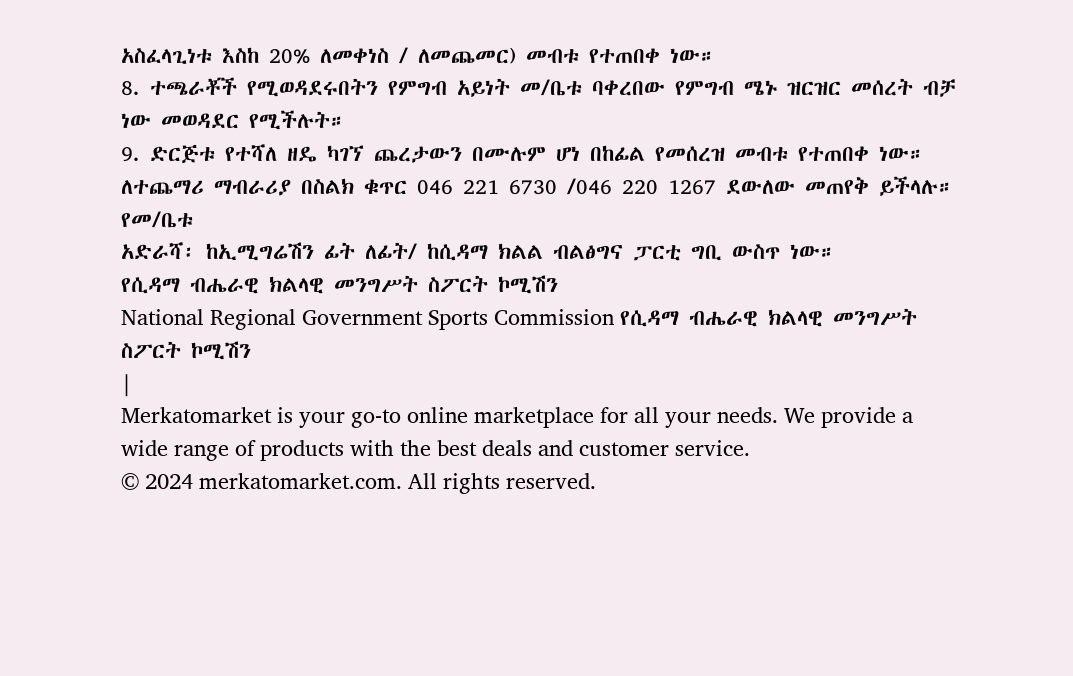አስፈላጊነቱ እስከ 20% ለመቀነስ / ለመጨመር) መብቱ የተጠበቀ ነው።
8. ተጫራቾች የሚወዳደሩበትን የምግብ አይነት መ/ቤቱ ባቀረበው የምግብ ሜኑ ዝርዝር መሰረት ብቻ ነው መወዳደር የሚችሉት።
9. ድርጅቱ የተሻለ ዘዴ ካገኘ ጨረታውን በሙሉም ሆነ በከፊል የመሰረዝ መብቱ የተጠበቀ ነው።
ለተጨማሪ ማብራሪያ በስልክ ቁጥር 046 221 6730 /046 220 1267 ደውለው መጠየቅ ይችላሉ።
የመ/ቤቱ
አድራሻ፡ ከኢሚግሬሽን ፊት ለፊት/ ከሲዳማ ክልል ብልፅግና ፓርቲ ግቢ ውስጥ ነው።
የሲዳማ ብሔራዊ ክልላዊ መንግሥት ስፖርት ኮሚሽን
National Regional Government Sports Commission የሲዳማ ብሔራዊ ክልላዊ መንግሥት ስፖርት ኮሚሽን
|
Merkatomarket is your go-to online marketplace for all your needs. We provide a wide range of products with the best deals and customer service.
© 2024 merkatomarket.com. All rights reserved.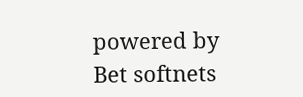powered by Bet softnets